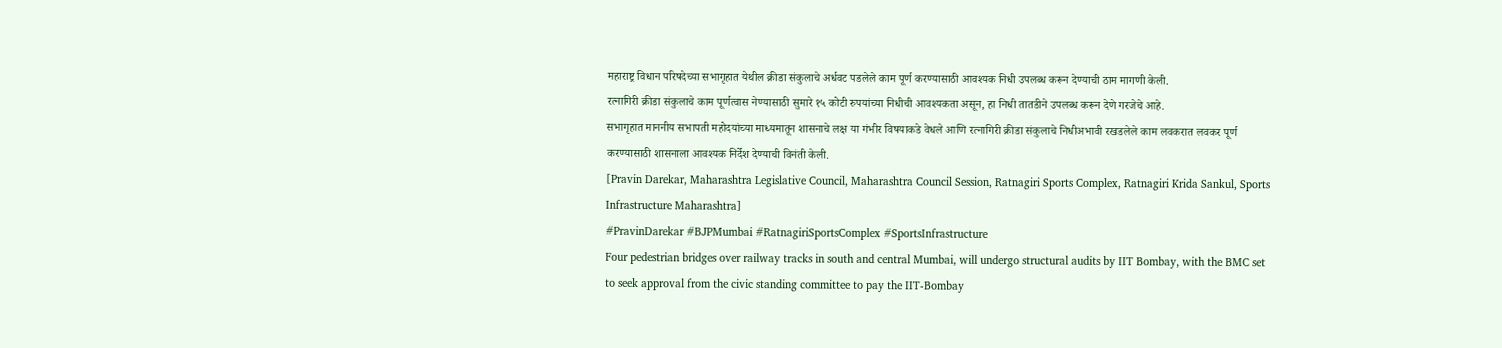महाराष्ट्र विधान परिषदेच्या सभागृहात येथील क्रीडा संकुलाचे अर्धवट पडलेले काम पूर्ण करण्यासाठी आवश्यक निधी उपलब्ध करून देण्याची ठाम मागणी केली.
रत्नागिरी क्रीडा संकुलाचे काम पूर्णत्वास नेण्यासाठी सुमारे १५ कोटी रुपयांच्या निधीची आवश्यकता असून, हा निधी तातडीने उपलब्ध करून देणे गरजेचे आहे.
सभागृहात माननीय सभापती महोदयांच्या माध्यमातून शासनाचे लक्ष या गंभीर विषयाकडे वेधले आणि रत्नागिरी क्रीडा संकुलाचे निधीअभावी रखडलेले काम लवकरात लवकर पूर्ण करण्यासाठी शासनाला आवश्यक निर्देश देण्याची विनंती केली.
[Pravin Darekar, Maharashtra Legislative Council, Maharashtra Council Session, Ratnagiri Sports Complex, Ratnagiri Krida Sankul, Sports Infrastructure Maharashtra]
#PravinDarekar #BJPMumbai #RatnagiriSportsComplex #SportsInfrastructure
Four pedestrian bridges over railway tracks in south and central Mumbai, will undergo structural audits by IIT Bombay, with the BMC set to seek approval from the civic standing committee to pay the IIT-Bombay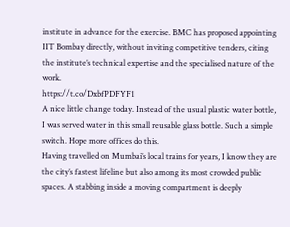institute in advance for the exercise. BMC has proposed appointing IIT Bombay directly, without inviting competitive tenders, citing the institute’s technical expertise and the specialised nature of the work.
https://t.co/DxbfPDFYF1
A nice little change today. Instead of the usual plastic water bottle, I was served water in this small reusable glass bottle. Such a simple switch. Hope more offices do this.
Having travelled on Mumbai’s local trains for years, I know they are the city’s fastest lifeline but also among its most crowded public spaces. A stabbing inside a moving compartment is deeply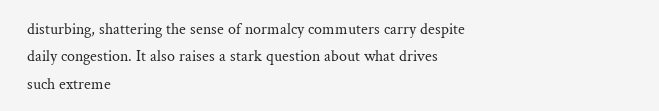disturbing, shattering the sense of normalcy commuters carry despite daily congestion. It also raises a stark question about what drives such extreme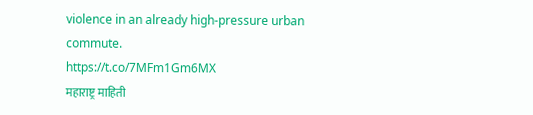violence in an already high-pressure urban commute.
https://t.co/7MFm1Gm6MX
महाराष्ट्र माहिती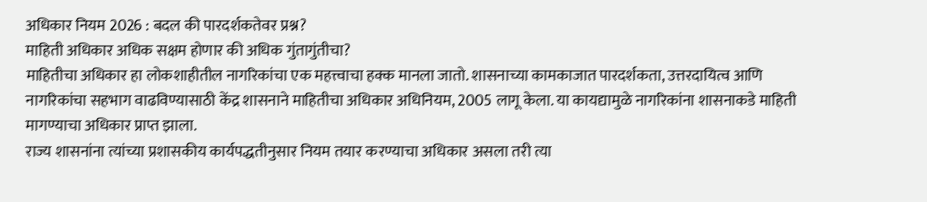अधिकार नियम 2026 : बदल की पारदर्शकतेवर प्रश्न?
माहिती अधिकार अधिक सक्षम होणार की अधिक गुंतागुंतीचा?
माहितीचा अधिकार हा लोकशाहीतील नागरिकांचा एक महत्त्वाचा हक्क मानला जातो. शासनाच्या कामकाजात पारदर्शकता, उत्तरदायित्व आणि नागरिकांचा सहभाग वाढविण्यासाठी केंद्र शासनाने माहितीचा अधिकार अधिनियम, 2005 लागू केला. या कायद्यामुळे नागरिकांना शासनाकडे माहिती मागण्याचा अधिकार प्राप्त झाला.
राज्य शासनांना त्यांच्या प्रशासकीय कार्यपद्धतीनुसार नियम तयार करण्याचा अधिकार असला तरी त्या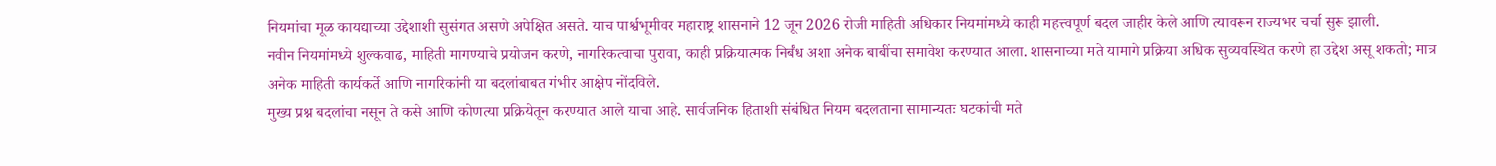नियमांचा मूळ कायद्याच्या उद्देशाशी सुसंगत असणे अपेक्षित असते. याच पार्श्वभूमीवर महाराष्ट्र शासनाने 12 जून 2026 रोजी माहिती अधिकार नियमांमध्ये काही महत्त्वपूर्ण बदल जाहीर केले आणि त्यावरून राज्यभर चर्चा सुरू झाली.
नवीन नियमांमध्ये शुल्कवाढ, माहिती मागण्याचे प्रयोजन करणे, नागरिकत्वाचा पुरावा, काही प्रक्रियात्मक निर्बंध अशा अनेक बाबींचा समावेश करण्यात आला. शासनाच्या मते यामागे प्रक्रिया अधिक सुव्यवस्थित करणे हा उद्देश असू शकतो; मात्र अनेक माहिती कार्यकर्ते आणि नागरिकांनी या बदलांबाबत गंभीर आक्षेप नोंदविले.
मुख्य प्रश्न बदलांचा नसून ते कसे आणि कोणत्या प्रक्रियेतून करण्यात आले याचा आहे. सार्वजनिक हिताशी संबंधित नियम बदलताना सामान्यतः घटकांची मते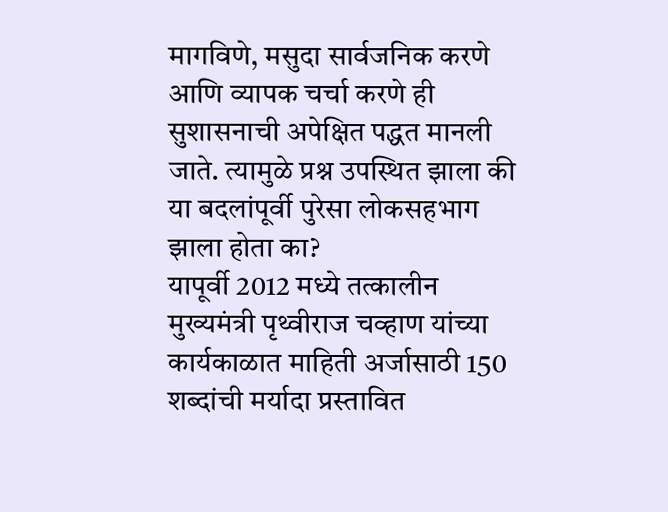मागविणे, मसुदा सार्वजनिक करणे आणि व्यापक चर्चा करणे ही सुशासनाची अपेक्षित पद्धत मानली जाते. त्यामुळे प्रश्न उपस्थित झाला की या बदलांपूर्वी पुरेसा लोकसहभाग झाला होता का?
यापूर्वी 2012 मध्ये तत्कालीन मुख्यमंत्री पृथ्वीराज चव्हाण यांच्या कार्यकाळात माहिती अर्जासाठी 150 शब्दांची मर्यादा प्रस्तावित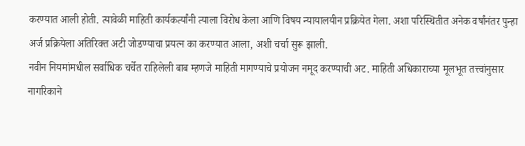करण्यात आली होती. त्यावेळी माहिती कार्यकर्त्यांनी त्याला विरोध केला आणि विषय न्यायालयीन प्रक्रियेत गेला. अशा परिस्थितीत अनेक वर्षांनंतर पुन्हा अर्ज प्रक्रियेला अतिरिक्त अटी जोडण्याचा प्रयत्न का करण्यात आला, अशी चर्चा सुरू झाली.
नवीन नियमांमधील सर्वाधिक चर्चेत राहिलेली बाब म्हणजे माहिती मागण्याचे प्रयोजन नमूद करण्याची अट. माहिती अधिकाराच्या मूलभूत तत्त्वांनुसार नागरिकाने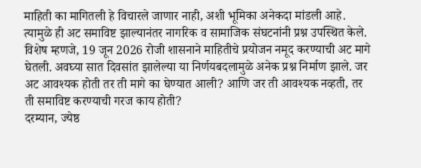माहिती का मागितली हे विचारले जाणार नाही, अशी भूमिका अनेकदा मांडली आहे. त्यामुळे ही अट समाविष्ट झाल्यानंतर नागरिक व सामाजिक संघटनांनी प्रश्न उपस्थित केले.
विशेष म्हणजे, 19 जून 2026 रोजी शासनाने माहितीचे प्रयोजन नमूद करण्याची अट मागे घेतली. अवघ्या सात दिवसांत झालेल्या या निर्णयबदलामुळे अनेक प्रश्न निर्माण झाले. जर अट आवश्यक होती तर ती मागे का घेण्यात आली? आणि जर ती आवश्यक नव्हती, तर ती समाविष्ट करण्याची गरज काय होती?
दरम्यान, ज्येष्ठ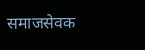समाजसेवक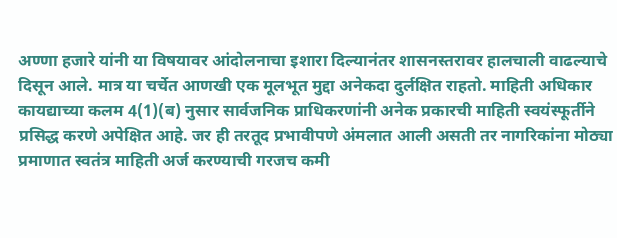अण्णा हजारे यांनी या विषयावर आंदोलनाचा इशारा दिल्यानंतर शासनस्तरावर हालचाली वाढल्याचे दिसून आले. मात्र या चर्चेत आणखी एक मूलभूत मुद्दा अनेकदा दुर्लक्षित राहतो. माहिती अधिकार कायद्याच्या कलम 4(1)(ब) नुसार सार्वजनिक प्राधिकरणांनी अनेक प्रकारची माहिती स्वयंस्फूर्तीने प्रसिद्ध करणे अपेक्षित आहे. जर ही तरतूद प्रभावीपणे अंमलात आली असती तर नागरिकांना मोठ्या प्रमाणात स्वतंत्र माहिती अर्ज करण्याची गरजच कमी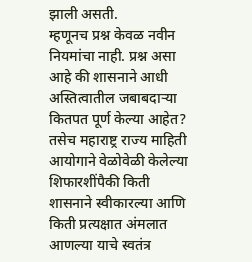झाली असती.
म्हणूनच प्रश्न केवळ नवीन नियमांचा नाही. प्रश्न असा आहे की शासनाने आधी अस्तित्वातील जबाबदाऱ्या कितपत पूर्ण केल्या आहेत? तसेच महाराष्ट्र राज्य माहिती आयोगाने वेळोवेळी केलेल्या शिफारशींपैकी किती शासनाने स्वीकारल्या आणि किती प्रत्यक्षात अंमलात आणल्या याचे स्वतंत्र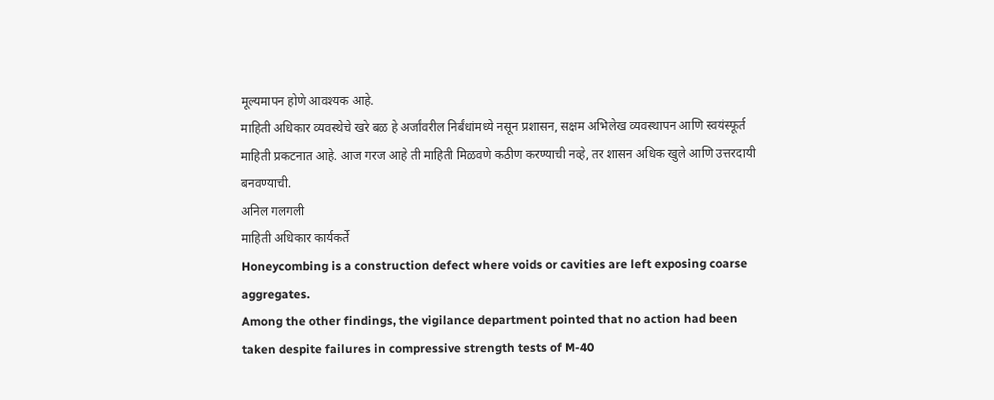मूल्यमापन होणे आवश्यक आहे.
माहिती अधिकार व्यवस्थेचे खरे बळ हे अर्जांवरील निर्बंधांमध्ये नसून प्रशासन, सक्षम अभिलेख व्यवस्थापन आणि स्वयंस्फूर्त माहिती प्रकटनात आहे. आज गरज आहे ती माहिती मिळवणे कठीण करण्याची नव्हे, तर शासन अधिक खुले आणि उत्तरदायी बनवण्याची.
अनिल गलगली
माहिती अधिकार कार्यकर्ते
Honeycombing is a construction defect where voids or cavities are left exposing coarse aggregates.
Among the other findings, the vigilance department pointed that no action had been taken despite failures in compressive strength tests of M-40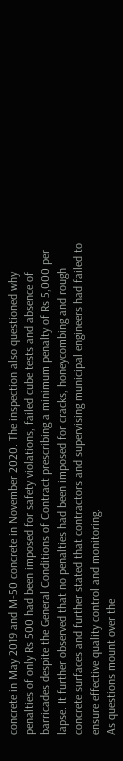concrete in May 2019 and M-50 concrete in November 2020. The inspection also questioned why penalties of only Rs 500 had been imposed for safety violations, failed cube tests and absence of barricades despite the General Conditions of Contract prescribing a minimum penalty of Rs 5,000 per lapse. It further observed that no penalties had been imposed for cracks, honeycombing and rough concrete surfaces and further stated that contractors and supervising municipal engineers had failed to ensure effective quality control and monitoring.
As questions mount over the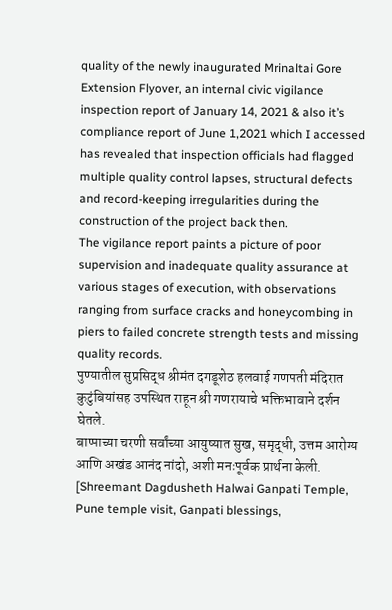quality of the newly inaugurated Mrinaltai Gore Extension Flyover, an internal civic vigilance inspection report of January 14, 2021 & also it’s compliance report of June 1,2021 which I accessed has revealed that inspection officials had flagged multiple quality control lapses, structural defects and record-keeping irregularities during the construction of the project back then.
The vigilance report paints a picture of poor supervision and inadequate quality assurance at various stages of execution, with observations ranging from surface cracks and honeycombing in piers to failed concrete strength tests and missing quality records.
पुण्यातील सुप्रसिद्ध श्रीमंत दगडूशेठ हलवाई गणपती मंदिरात कुटुंबियांसह उपस्थित राहून श्री गणरायाचे भक्तिभावाने दर्शन घेतले.
बाप्पाच्या चरणी सर्वांच्या आयुष्यात सुख, समृद्धी, उत्तम आरोग्य आणि अखंड आनंद नांदो, अशी मनःपूर्वक प्रार्थना केली.
[Shreemant Dagdusheth Halwai Ganpati Temple, Pune temple visit, Ganpati blessings,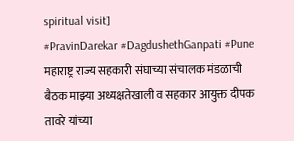spiritual visit]
#PravinDarekar #DagdushethGanpati #Pune
महाराष्ट्र राज्य सहकारी संघाच्या संचालक मंडळाची बैठक माझ्या अध्यक्षतेखाली व सहकार आयुक्त दीपक तावरे यांच्या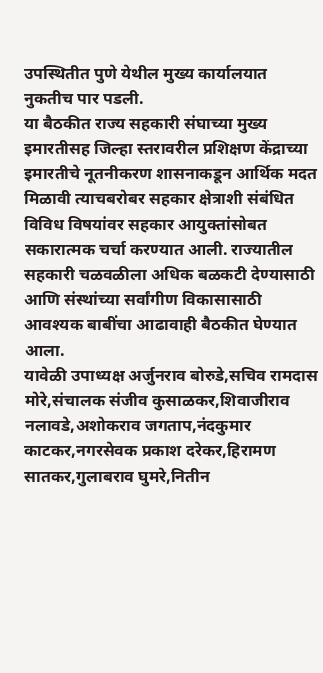उपस्थितीत पुणे येथील मुख्य कार्यालयात नुकतीच पार पडली.
या बैठकीत राज्य सहकारी संघाच्या मुख्य इमारतीसह जिल्हा स्तरावरील प्रशिक्षण केंद्राच्या इमारतीचे नूतनीकरण शासनाकडून आर्थिक मदत मिळावी त्याचबरोबर सहकार क्षेत्राशी संबंधित विविध विषयांवर सहकार आयुक्तांसोबत सकारात्मक चर्चा करण्यात आली. राज्यातील सहकारी चळवळीला अधिक बळकटी देण्यासाठी आणि संस्थांच्या सर्वांगीण विकासासाठी आवश्यक बाबींचा आढावाही बैठकीत घेण्यात आला.
यावेळी उपाध्यक्ष अर्जुनराव बोरुडे,सचिव रामदास मोरे,संचालक संजीव कुसाळकर,शिवाजीराव नलावडे,अशोकराव जगताप,नंदकुमार काटकर,नगरसेवक प्रकाश दरेकर,हिरामण सातकर,गुलाबराव घुमरे,नितीन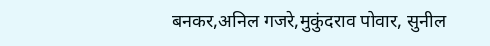बनकर,अनिल गजरे,मुकुंदराव पोवार, सुनील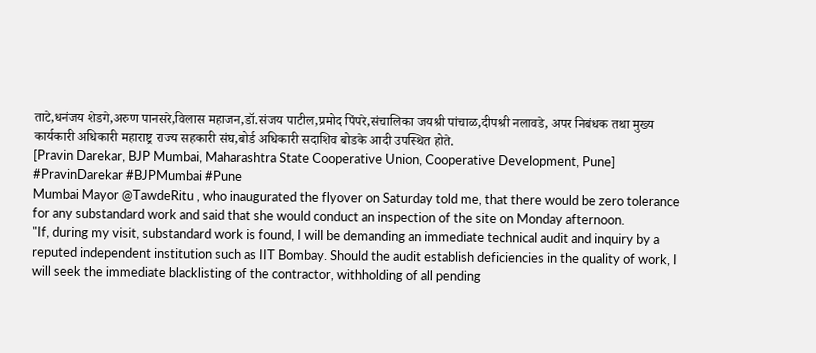ताटे,धनंजय शेडगे,अरुण पानसरे,विलास महाजन,डॉ.संजय पाटील,प्रमोद पिंपरे,संचालिका जयश्री पांचाळ,दीपश्री नलावडे, अपर निबंधक तथा मुख्य कार्यकारी अधिकारी महाराष्ट्र राज्य सहकारी संघ,बोर्ड अधिकारी सदाशिव बोडके आदी उपस्थित होते.
[Pravin Darekar, BJP Mumbai, Maharashtra State Cooperative Union, Cooperative Development, Pune]
#PravinDarekar #BJPMumbai #Pune
Mumbai Mayor @TawdeRitu , who inaugurated the flyover on Saturday told me, that there would be zero tolerance for any substandard work and said that she would conduct an inspection of the site on Monday afternoon.
"If, during my visit, substandard work is found, I will be demanding an immediate technical audit and inquiry by a reputed independent institution such as IIT Bombay. Should the audit establish deficiencies in the quality of work, I will seek the immediate blacklisting of the contractor, withholding of all pending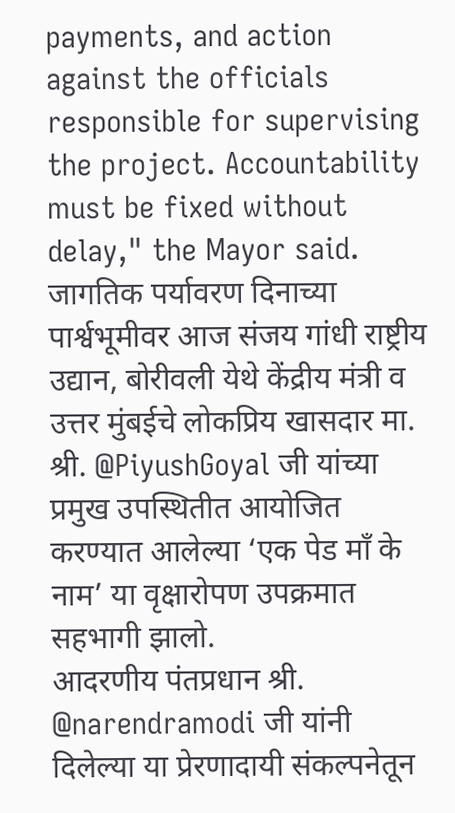payments, and action against the officials responsible for supervising the project. Accountability must be fixed without delay," the Mayor said.
जागतिक पर्यावरण दिनाच्या पार्श्वभूमीवर आज संजय गांधी राष्ट्रीय उद्यान, बोरीवली येथे केंद्रीय मंत्री व उत्तर मुंबईचे लोकप्रिय खासदार मा. श्री. @PiyushGoyal जी यांच्या प्रमुख उपस्थितीत आयोजित करण्यात आलेल्या ‘एक पेड माँ के नाम’ या वृक्षारोपण उपक्रमात सहभागी झालो.
आदरणीय पंतप्रधान श्री. @narendramodi जी यांनी दिलेल्या या प्रेरणादायी संकल्पनेतून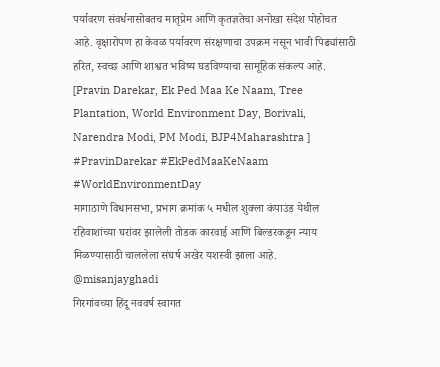पर्यावरण संवर्धनासोबतच मातृप्रेम आणि कृतज्ञतेचा अनोखा संदेश पोहोचत आहे. वृक्षारोपण हा केवळ पर्यावरण संरक्षणाचा उपक्रम नसून भावी पिढ्यांसाठी हरित, स्वच्छ आणि शाश्वत भविष्य घडविण्याचा सामूहिक संकल्प आहे.
[Pravin Darekar, Ek Ped Maa Ke Naam, Tree Plantation, World Environment Day, Borivali, Narendra Modi, PM Modi, BJP4Maharashtra ]
#PravinDarekar #EkPedMaaKeNaam
#WorldEnvironmentDay
मागाठाणे विधानसभा, प्रभाग क्रमांक ५ मधील शुक्ला कंपाउंड येथील रहिवाशांच्या घरांवर झालेली तोडक कारवाई आणि बिल्डरकडून न्याय मिळण्यासाठी चाललेला संघर्ष अखेर यशस्वी झाला आहे.
@misanjayghadi
गिरगांवच्या हिंदू नववर्ष स्वागत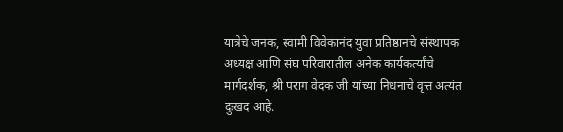यात्रेचे जनक, स्वामी विवेकानंद युवा प्रतिष्ठानचे संस्थापक अध्यक्ष आणि संघ परिवारातील अनेक कार्यकर्त्यांचे मार्गदर्शक, श्री पराग वेदक जी यांच्या निधनाचे वृत्त अत्यंत दुःखद आहे.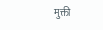मुक्ती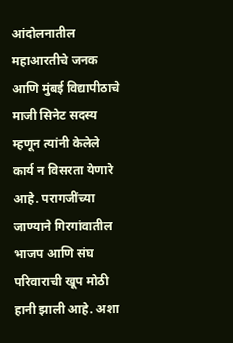आंदोलनातील महाआरतीचे जनक आणि मुंबई विद्यापीठाचे माजी सिनेट सदस्य म्हणून त्यांनी केलेले कार्य न विसरता येणारे आहे. परागजींच्या जाण्याने गिरगांवातील भाजप आणि संघ परिवाराची खूप मोठी हानी झाली आहे. अशा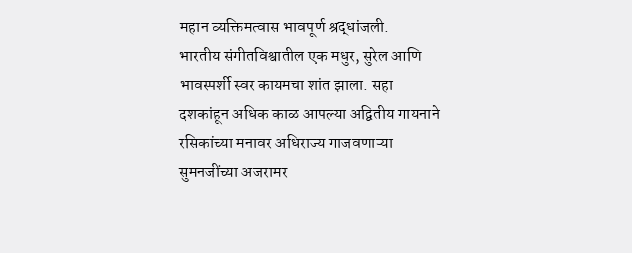महान व्यक्तिमत्वास भावपूर्ण श्रद्धांजली.
भारतीय संगीतविश्वातील एक मधुर, सुरेल आणि भावस्पर्शी स्वर कायमचा शांत झाला. सहा दशकांहून अधिक काळ आपल्या अद्वितीय गायनाने रसिकांच्या मनावर अधिराज्य गाजवणाऱ्या सुमनजींच्या अजरामर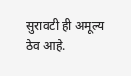सुरावटी ही अमूल्य ठेव आहे.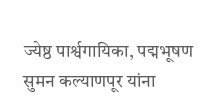ज्येष्ठ पार्श्वगायिका, पद्मभूषण सुमन कल्याणपूर यांना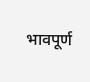भावपूर्ण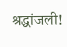श्रद्धांजली!